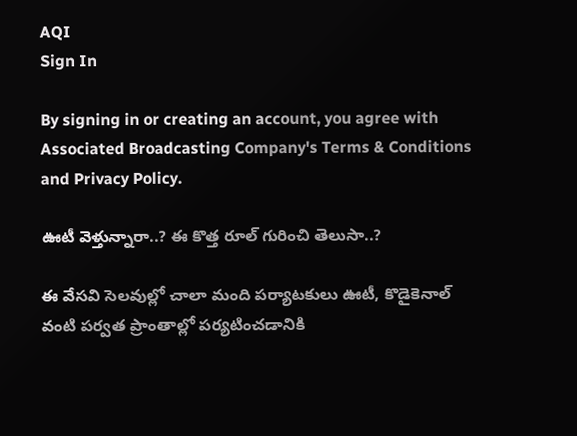AQI
Sign In

By signing in or creating an account, you agree with Associated Broadcasting Company's Terms & Conditions and Privacy Policy.

ఊటీ వెళ్తున్నారా..? ఈ కొత్త రూల్ గురించి తెలుసా..?

ఈ వేసవి సెలవుల్లో చాలా మంది పర్యాటకులు ఊటీ, కొడైకెనాల్ వంటి పర్వత ప్రాంతాల్లో పర్యటించడానికి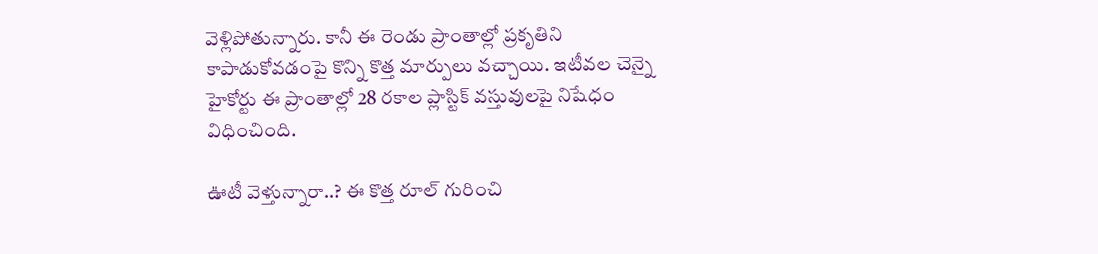వెళ్లిపోతున్నారు. కానీ ఈ రెండు ప్రాంతాల్లో ప్రకృతిని కాపాడుకోవడంపై కొన్ని కొత్త మార్పులు వచ్చాయి. ఇటీవల చెన్నై హైకోర్టు ఈ ప్రాంతాల్లో 28 రకాల ప్లాస్టిక్ వస్తువులపై నిషేధం విధించింది.

ఊటీ వెళ్తున్నారా..? ఈ కొత్త రూల్ గురించి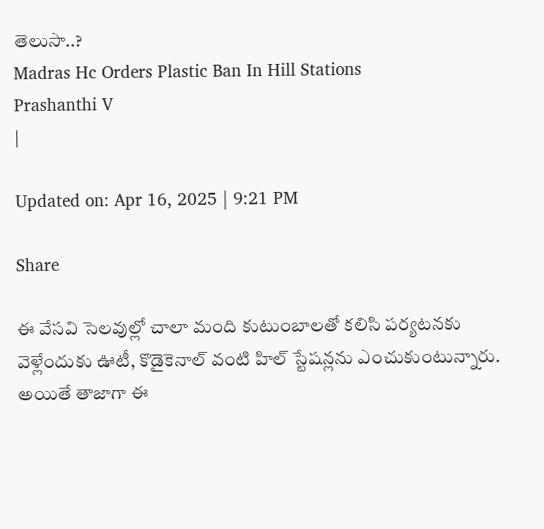తెలుసా..?
Madras Hc Orders Plastic Ban In Hill Stations
Prashanthi V
|

Updated on: Apr 16, 2025 | 9:21 PM

Share

ఈ వేసవి సెలవుల్లో చాలా మంది కుటుంబాలతో కలిసి పర్యటనకు వెళ్లేందుకు ఊటీ, కొడైకెనాల్ వంటి హిల్ స్టేషన్లను ఎంచుకుంటున్నారు. అయితే తాజాగా ఈ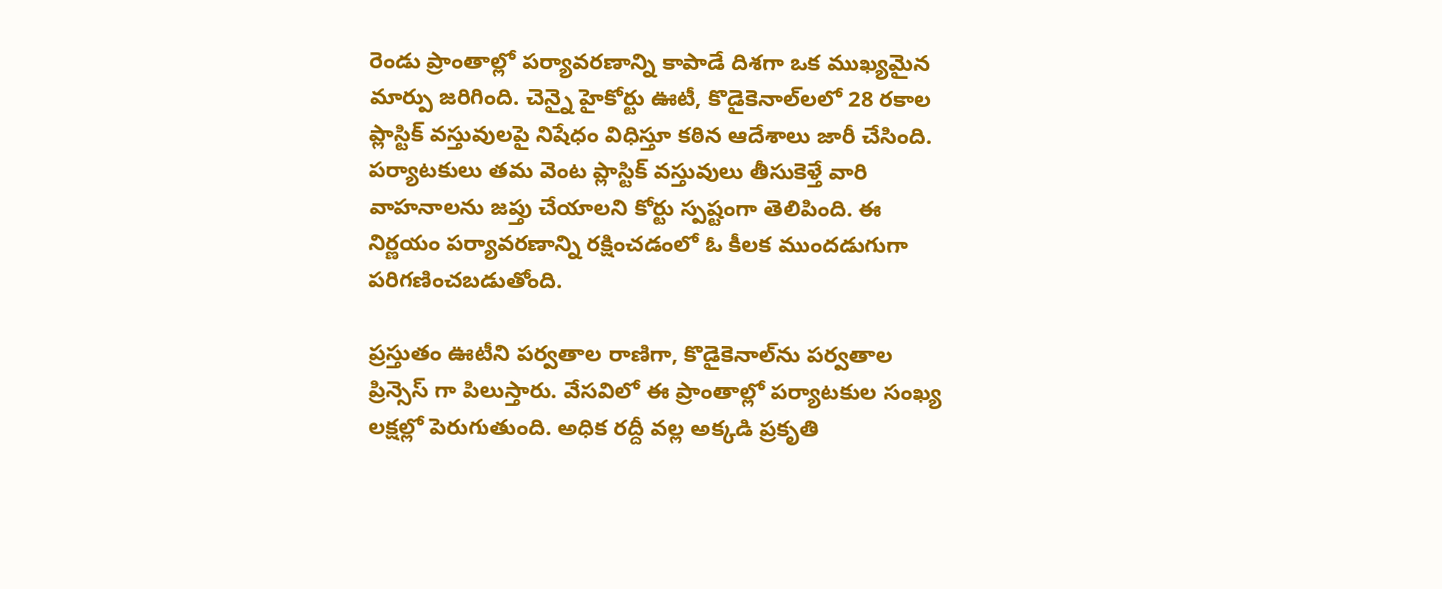రెండు ప్రాంతాల్లో పర్యావరణాన్ని కాపాడే దిశగా ఒక ముఖ్యమైన మార్పు జరిగింది. చెన్నై హైకోర్టు ఊటీ, కొడైకెనాల్‌లలో 28 రకాల ప్లాస్టిక్ వస్తువులపై నిషేధం విధిస్తూ కఠిన ఆదేశాలు జారీ చేసింది. పర్యాటకులు తమ వెంట ప్లాస్టిక్ వస్తువులు తీసుకెళ్తే వారి వాహనాలను జప్తు చేయాలని కోర్టు స్పష్టంగా తెలిపింది. ఈ నిర్ణయం పర్యావరణాన్ని రక్షించడంలో ఓ కీలక ముందడుగుగా పరిగణించబడుతోంది.

ప్రస్తుతం ఊటీని పర్వతాల రాణిగా, కొడైకెనాల్‌ను పర్వతాల ప్రిన్సెస్ గా పిలుస్తారు. వేసవిలో ఈ ప్రాంతాల్లో పర్యాటకుల సంఖ్య లక్షల్లో పెరుగుతుంది. అధిక రద్దీ వల్ల అక్కడి ప్రకృతి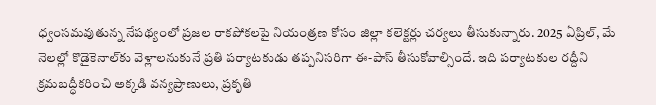ధ్వంసమవుతున్న నేపథ్యంలో ప్రజల రాకపోకలపై నియంత్రణ కోసం జిల్లా కలెక్టర్లు చర్యలు తీసుకున్నారు. 2025 ఏప్రిల్, మే నెలల్లో కొడైకెనాల్‌కు వెళ్లాలనుకునే ప్రతి పర్యాటకుడు తప్పనిసరిగా ఈ-పాస్ తీసుకోవాల్సిందే. ఇది పర్యాటకుల రద్దీని క్రమబద్ధీకరించి అక్కడి వన్యప్రాణులు, ప్రకృతి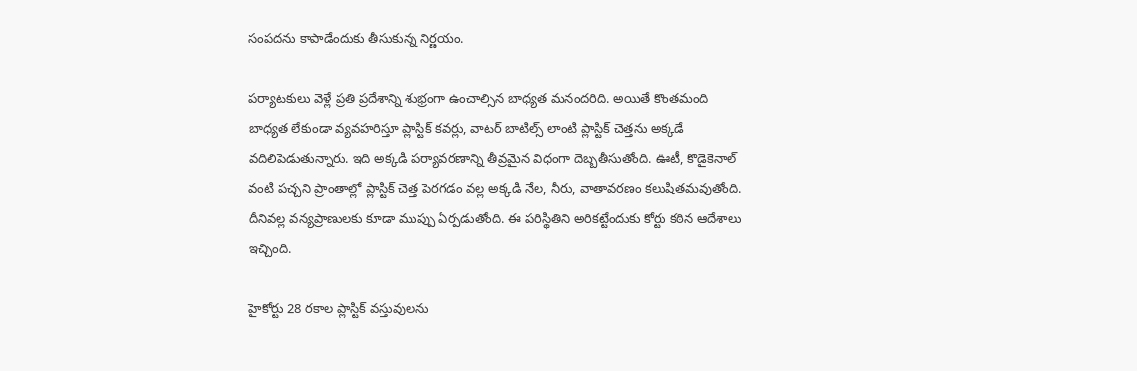సంపదను కాపాడేందుకు తీసుకున్న నిర్ణయం.

పర్యాటకులు వెళ్లే ప్రతి ప్రదేశాన్ని శుభ్రంగా ఉంచాల్సిన బాధ్యత మనందరిది. అయితే కొంతమంది బాధ్యత లేకుండా వ్యవహరిస్తూ ప్లాస్టిక్ కవర్లు, వాటర్ బాటిల్స్ లాంటి ప్లాస్టిక్ చెత్తను అక్కడే వదిలిపెడుతున్నారు. ఇది అక్కడి పర్యావరణాన్ని తీవ్రమైన విధంగా దెబ్బతీసుతోంది. ఊటీ, కొడైకెనాల్ వంటి పచ్చని ప్రాంతాల్లో ప్లాస్టిక్ చెత్త పెరగడం వల్ల అక్కడి నేల, నీరు, వాతావరణం కలుషితమవుతోంది. దీనివల్ల వన్యప్రాణులకు కూడా ముప్పు ఏర్పడుతోంది. ఈ పరిస్థితిని అరికట్టేందుకు కోర్టు కఠిన ఆదేశాలు ఇచ్చింది.

హైకోర్టు 28 రకాల ప్లాస్టిక్ వస్తువులను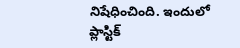నిషేధించింది. ఇందులో ప్లాస్టిక్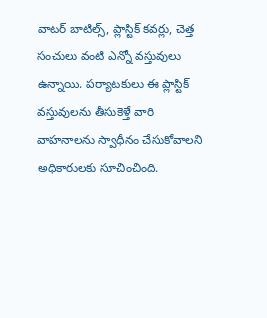వాటర్ బాటిల్స్, ప్లాస్టిక్ కవర్లు, చెత్త సంచులు వంటి ఎన్నో వస్తువులు ఉన్నాయి. పర్యాటకులు ఈ ప్లాస్టిక్ వస్తువులను తీసుకెళ్తే వారి వాహనాలను స్వాధీనం చేసుకోవాలని అధికారులకు సూచించింది.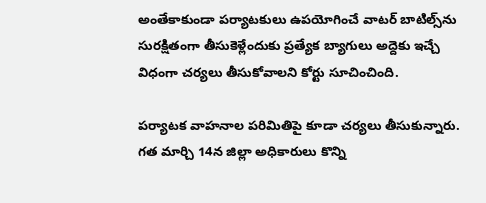అంతేకాకుండా పర్యాటకులు ఉపయోగించే వాటర్ బాటిల్స్‌ను సురక్షితంగా తీసుకెళ్లేందుకు ప్రత్యేక బ్యాగులు అద్దెకు ఇచ్చే విధంగా చర్యలు తీసుకోవాలని కోర్టు సూచించింది.

పర్యాటక వాహనాల పరిమితిపై కూడా చర్యలు తీసుకున్నారు. గత మార్చి 14న జిల్లా అధికారులు కొన్ని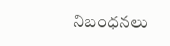నిబంధనలు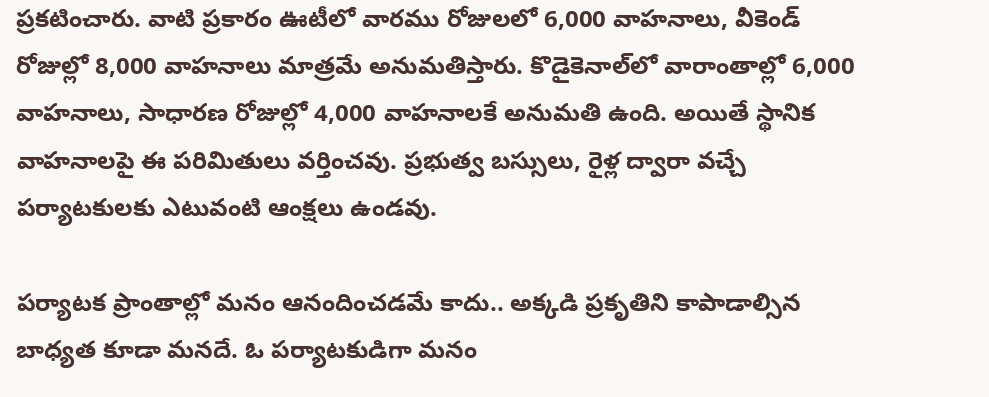ప్రకటించారు. వాటి ప్రకారం ఊటీలో వారము రోజులలో 6,000 వాహనాలు, వీకెండ్ రోజుల్లో 8,000 వాహనాలు మాత్రమే అనుమతిస్తారు. కొడైకెనాల్‌లో వారాంతాల్లో 6,000 వాహనాలు, సాధారణ రోజుల్లో 4,000 వాహనాలకే అనుమతి ఉంది. అయితే స్థానిక వాహనాలపై ఈ పరిమితులు వర్తించవు. ప్రభుత్వ బస్సులు, రైళ్ల ద్వారా వచ్చే పర్యాటకులకు ఎటువంటి ఆంక్షలు ఉండవు.

పర్యాటక ప్రాంతాల్లో మనం ఆనందించడమే కాదు.. అక్కడి ప్రకృతిని కాపాడాల్సిన బాధ్యత కూడా మనదే. ఓ పర్యాటకుడిగా మనం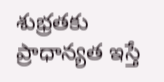శుభ్రతకు ప్రాధాన్యత ఇస్తే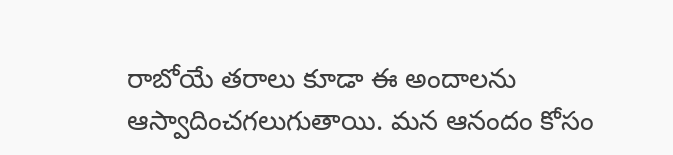రాబోయే తరాలు కూడా ఈ అందాలను ఆస్వాదించగలుగుతాయి. మన ఆనందం కోసం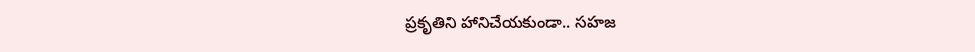ప్రకృతిని హానిచేయకుండా.. సహజ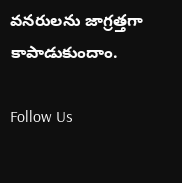వనరులను జాగ్రత్తగా కాపాడుకుందాం.

Follow Us